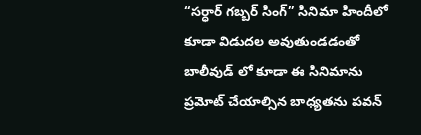“సర్ధార్ గబ్బర్ సింగ్” సినిమా హిందీలో కూడా విడుదల అవుతుండడంతో బాలీవుడ్ లో కూడా ఈ సినిమాను ప్రమోట్ చేయాల్సిన బాధ్యతను పవన్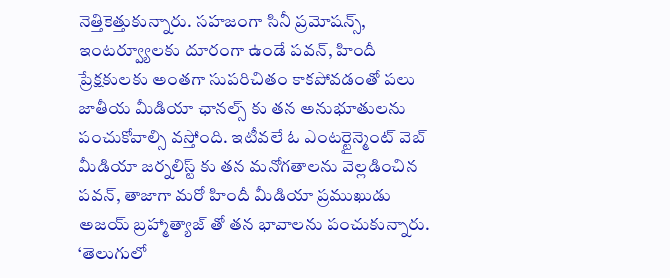నెత్తికెత్తుకున్నారు. సహజంగా సినీ ప్రమోషన్స్, ఇంటర్వ్యూలకు దూరంగా ఉండే పవన్, హిందీ ప్రేక్షకులకు అంతగా సుపరిచితం కాకపోవడంతో పలు జాతీయ మీడియా ఛానల్స్ కు తన అనుభూతులను పంచుకోవాల్సి వస్తోంది. ఇటీవలే ఓ ఎంటర్టైన్మెంట్ వెబ్ మీడియా జర్నలిస్ట్ కు తన మనోగతాలను వెల్లడించిన పవన్, తాజాగా మరో హిందీ మీడియా ప్రముఖుడు అజయ్ బ్రహ్మాత్యాజ్ తో తన భావాలను పంచుకున్నారు.
‘తెలుగులో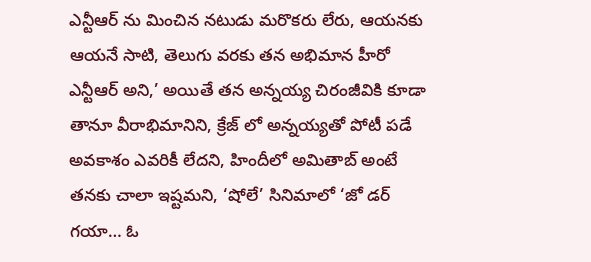ఎన్టీఆర్ ను మించిన నటుడు మరొకరు లేరు, ఆయనకు ఆయనే సాటి, తెలుగు వరకు తన అభిమాన హీరో ఎన్టీఆర్ అని,’ అయితే తన అన్నయ్య చిరంజీవికి కూడా తానూ వీరాభిమానిని, క్రేజ్ లో అన్నయ్యతో పోటీ పడే అవకాశం ఎవరికీ లేదని, హిందీలో అమితాబ్ అంటే తనకు చాలా ఇష్టమని, ‘షోలే’ సినిమాలో ‘జో డర్ గయా… ఓ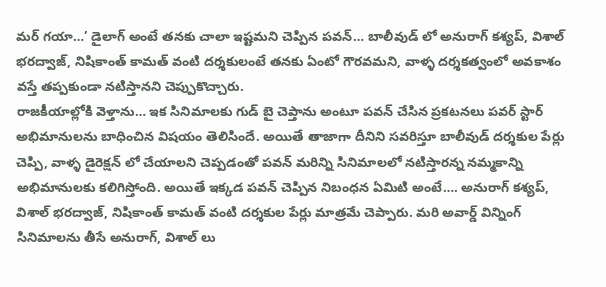మర్ గయా…’ డైలాగ్ అంటే తనకు చాలా ఇష్టమని చెప్పిన పవన్… బాలీవుడ్ లో అనురాగ్ కశ్యప్, విశాల్ భరద్వాజ్, నిషికాంత్ కామత్ వంటి దర్శకులంటే తనకు ఏంటో గౌరవమని, వాళ్ళ దర్శకత్వంలో అవకాశం వస్తే తప్పకుండా నటిస్తానని చెప్పుకొచ్చారు.
రాజకీయాల్లోకి వెళ్తాను… ఇక సినిమాలకు గుడ్ బై చెప్తాను అంటూ పవన్ చేసిన ప్రకటనలు పవర్ స్టార్ అభిమానులను బాధించిన విషయం తెలిసిందే. అయితే తాజాగా దీనిని సవరిస్తూ బాలీవుడ్ దర్శకుల పేర్లు చెప్పి, వాళ్ళ డైరెక్షన్ లో చేయాలని చెప్పడంతో పవన్ మరిన్ని సినిమాలలో నటిస్తారన్న నమ్మకాన్ని అభిమానులకు కలిగిస్తోంది. అయితే ఇక్కడ పవన్ చెప్పిన నిబంధన ఏమిటి అంటే…. అనురాగ్ కశ్యప్, విశాల్ భరద్వాజ్, నిషికాంత్ కామత్ వంటి దర్శకుల పేర్లు మాత్రమే చెప్పారు. మరి అవార్డ్ విన్నింగ్ సినిమాలను తీసే అనురాగ్, విశాల్ లు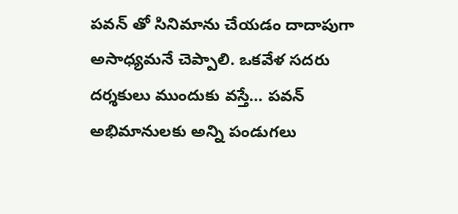పవన్ తో సినిమాను చేయడం దాదాపుగా అసాధ్యమనే చెప్పాలి. ఒకవేళ సదరు దర్శకులు ముందుకు వస్తే… పవన్ అభిమానులకు అన్ని పండుగలు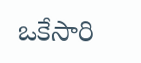ఒకేసారి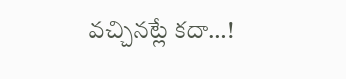వచ్చినట్లే కదా…!